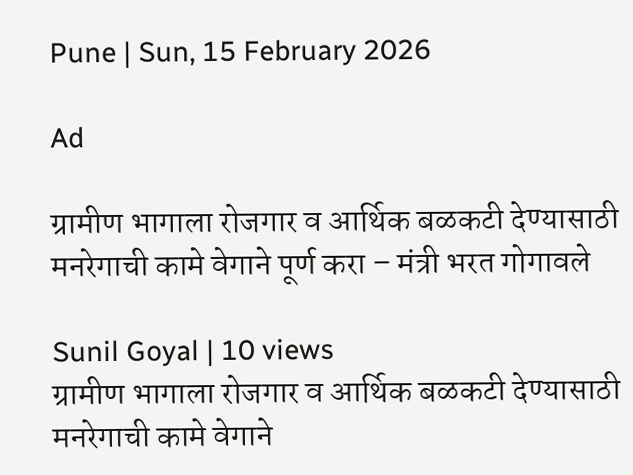Pune | Sun, 15 February 2026

Ad

ग्रामीण भागाला रोजगार व आर्थिक बळकटी देण्यासाठी मनरेगाची कामे वेगाने पूर्ण करा – मंत्री भरत गोगावले

Sunil Goyal | 10 views
ग्रामीण भागाला रोजगार व आर्थिक बळकटी देण्यासाठी मनरेगाची कामे वेगाने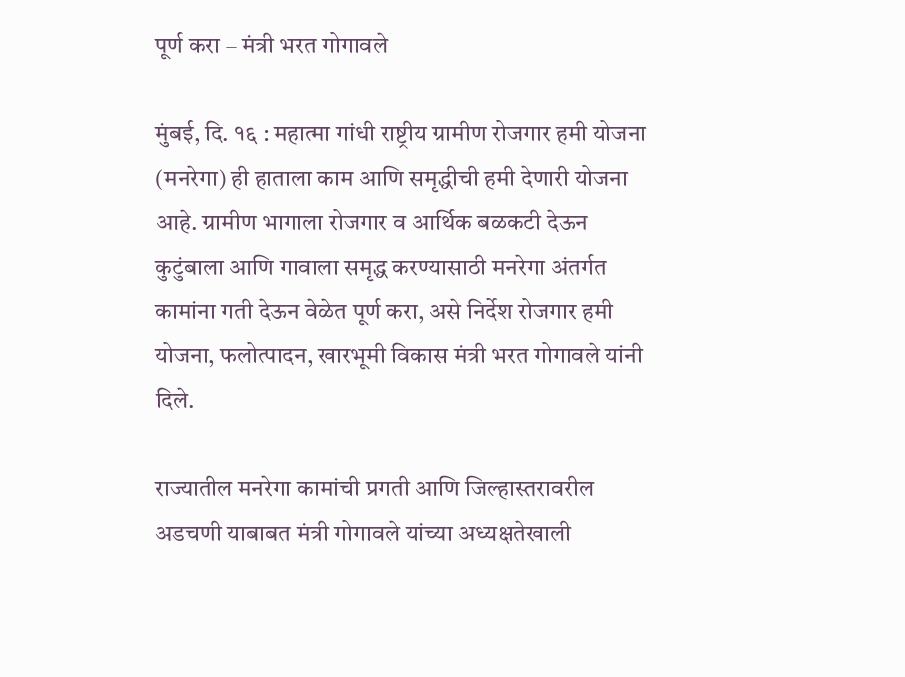पूर्ण करा – मंत्री भरत गोगावले

मुंबई, दि. १६ : महात्मा गांधी राष्ट्रीय ग्रामीण रोजगार हमी योजना (मनरेगा) ही हाताला काम आणि समृद्धीची हमी देणारी योजना आहे. ग्रामीण भागाला रोजगार व आर्थिक बळकटी देऊन कुटुंबाला आणि गावाला समृद्ध करण्यासाठी मनरेगा अंतर्गत कामांना गती देऊन वेळेत पूर्ण करा, असे निर्देश रोजगार हमी योजना, फलोत्पादन, खारभूमी विकास मंत्री भरत गोगावले यांनी दिले.

राज्यातील मनरेगा कामांची प्रगती आणि जिल्हास्तरावरील अडचणी याबाबत मंत्री गोगावले यांच्या अध्यक्षतेखाली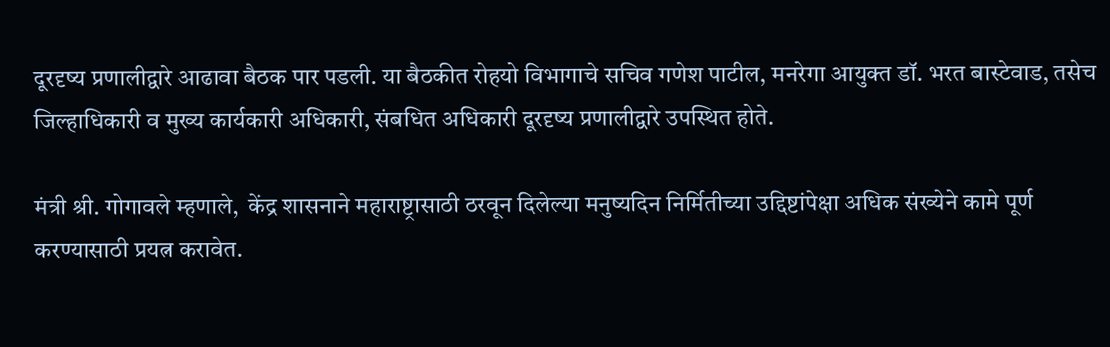दूरदृष्य प्रणालीद्वारे आढावा बैठक पार पडली. या बैठकीत रोहयो विभागाचे सचिव गणेश पाटील, मनरेगा आयुक्त डॉ. भरत बास्टेवाड, तसेच जिल्हाधिकारी व मुख्य कार्यकारी अधिकारी, संबधित अधिकारी दूरदृष्य प्रणालीद्वारे उपस्थित होते.

मंत्री श्री. गोगावले म्हणाले,  केंद्र शासनाने महाराष्ट्रासाठी ठरवून दिलेल्या मनुष्यदिन निर्मितीच्या उद्दिष्टांपेक्षा अधिक संख्येने कामे पूर्ण करण्यासाठी प्रयत्न करावेत.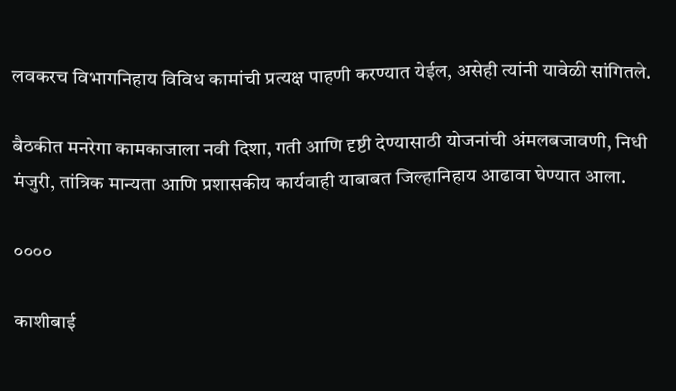लवकरच विभागनिहाय विविध कामांची प्रत्यक्ष पाहणी करण्यात येईल, असेही त्यांनी यावेळी सांगितले.

बैठकीत मनरेगा कामकाजाला नवी दिशा, गती आणि दृष्टी देण्यासाठी योजनांची अंमलबजावणी, निधी मंजुरी, तांत्रिक मान्यता आणि प्रशासकीय कार्यवाही याबाबत जिल्हानिहाय आढावा घेण्यात आला.

००००

काशीबाई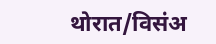थोरात/विसंअ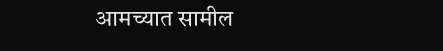आमच्यात सामील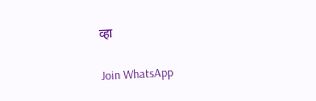व्हा

Join WhatsApp